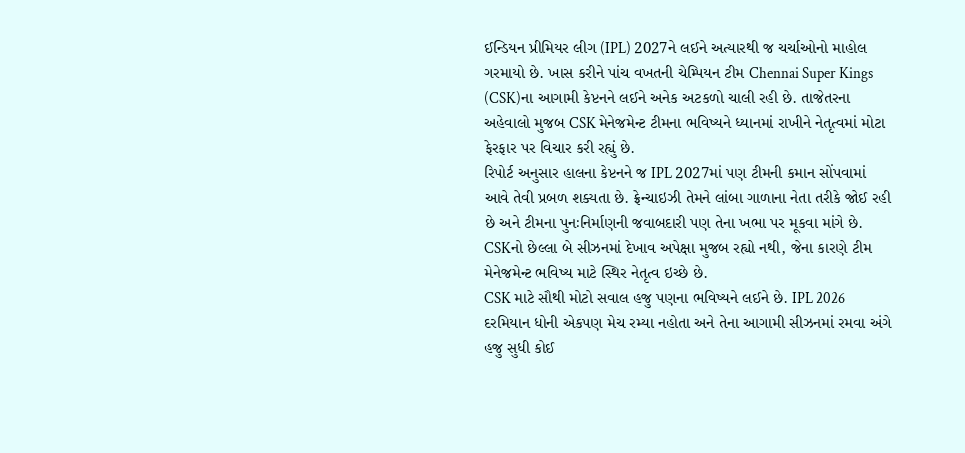ઈન્ડિયન પ્રીમિયર લીગ (IPL) 2027ને લઈને અત્યારથી જ ચર્ચાઓનો માહોલ ગરમાયો છે. ખાસ કરીને પાંચ વખતની ચેમ્પિયન ટીમ Chennai Super Kings (CSK)ના આગામી કેપ્ટનને લઈને અનેક અટકળો ચાલી રહી છે. તાજેતરના અહેવાલો મુજબ CSK મેનેજમેન્ટ ટીમના ભવિષ્યને ધ્યાનમાં રાખીને નેતૃત્વમાં મોટા ફેરફાર પર વિચાર કરી રહ્યું છે.
રિપોર્ટ અનુસાર હાલના કેપ્ટનને જ IPL 2027માં પણ ટીમની કમાન સોંપવામાં આવે તેવી પ્રબળ શક્યતા છે. ફ્રેન્ચાઇઝી તેમને લાંબા ગાળાના નેતા તરીકે જોઈ રહી છે અને ટીમના પુનઃનિર્માણની જવાબદારી પણ તેના ખભા પર મૂકવા માંગે છે. CSKનો છેલ્લા બે સીઝનમાં દેખાવ અપેક્ષા મુજબ રહ્યો નથી, જેના કારણે ટીમ મેનેજમેન્ટ ભવિષ્ય માટે સ્થિર નેતૃત્વ ઇચ્છે છે.
CSK માટે સૌથી મોટો સવાલ હજુ પણના ભવિષ્યને લઈને છે. IPL 2026 દરમિયાન ધોની એકપણ મેચ રમ્યા નહોતા અને તેના આગામી સીઝનમાં રમવા અંગે હજુ સુધી કોઈ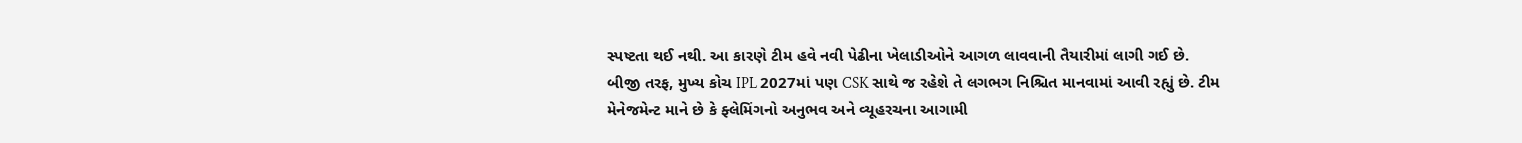સ્પષ્ટતા થઈ નથી. આ કારણે ટીમ હવે નવી પેઢીના ખેલાડીઓને આગળ લાવવાની તૈયારીમાં લાગી ગઈ છે.
બીજી તરફ, મુખ્ય કોચ IPL 2027માં પણ CSK સાથે જ રહેશે તે લગભગ નિશ્ચિત માનવામાં આવી રહ્યું છે. ટીમ મેનેજમેન્ટ માને છે કે ફ્લેમિંગનો અનુભવ અને વ્યૂહરચના આગામી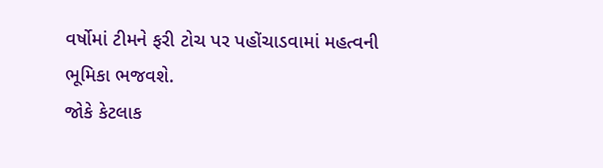વર્ષોમાં ટીમને ફરી ટોચ પર પહોંચાડવામાં મહત્વની ભૂમિકા ભજવશે.
જોકે કેટલાક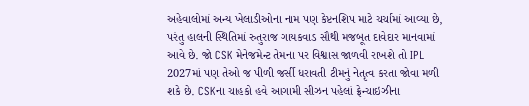અહેવાલોમાં અન્ય ખેલાડીઓના નામ પણ કેપ્ટનશિપ માટે ચર્ચામાં આવ્યા છે, પરંતુ હાલની સ્થિતિમાં રુતુરાજ ગાયકવાડ સૌથી મજબૂત દાવેદાર માનવામાં આવે છે. જો CSK મેનેજમેન્ટ તેમના પર વિશ્વાસ જાળવી રાખશે તો IPL 2027માં પણ તેઓ જ પીળી જર્સી ધરાવતી ટીમનું નેતૃત્વ કરતા જોવા મળી શકે છે. CSKના ચાહકો હવે આગામી સીઝન પહેલાં ફ્રેન્ચાઇઝીના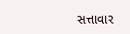સત્તાવાર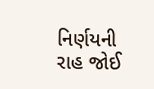નિર્ણયની રાહ જોઈ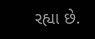રહ્યા છે.